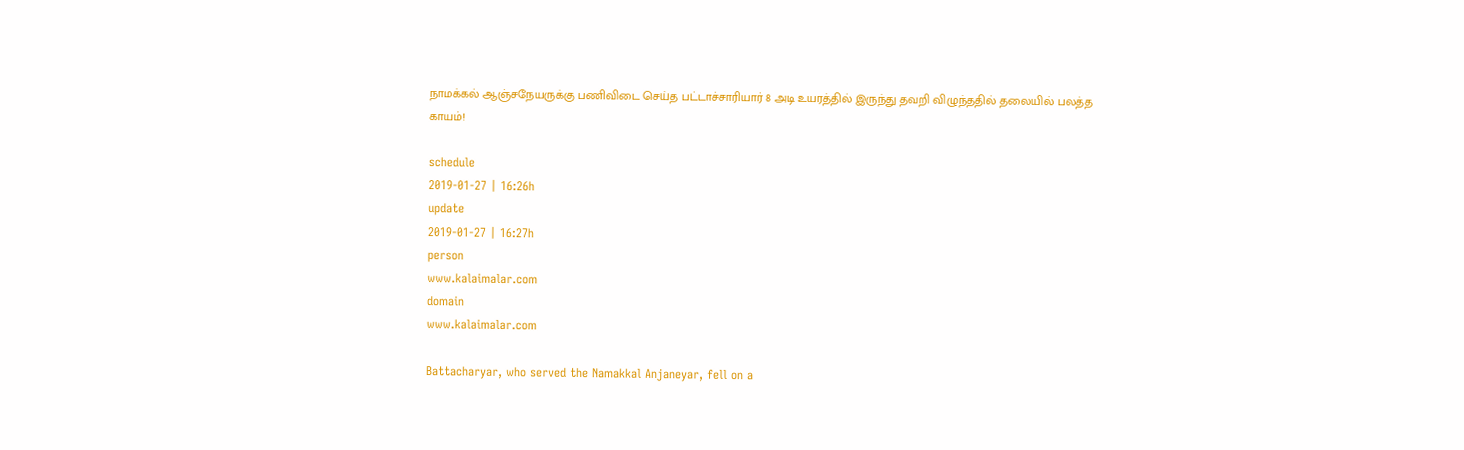நாமக்கல் ஆஞ்சநேயருக்கு பணிவிடை செய்த பட்டாச்சாரியார் 8 அடி உயரத்தில் இருந்து தவறி விழுந்ததில் தலையில் பலத்த காயம்!

schedule
2019-01-27 | 16:26h
update
2019-01-27 | 16:27h
person
www.kalaimalar.com
domain
www.kalaimalar.com

Battacharyar, who served the Namakkal Anjaneyar, fell on a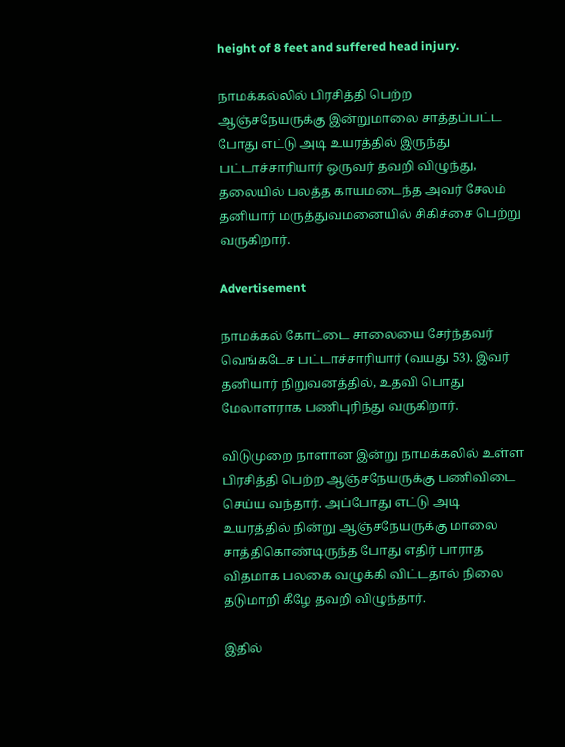height of 8 feet and suffered head injury.

நாமக்கல்லில் பிரசித்தி பெற்ற ஆஞ்சநேயருக்கு இன்றுமாலை சாத்தப்பட்ட போது எட்டு அடி உயரத்தில் இருந்து பட்டாச்சாரியார் ஒருவர் தவறி விழுந்து, தலையில் பலத்த காயமடைந்த அவர் சேலம் தனியார் மருத்துவமனையில் சிகிச்சை பெற்று வருகிறார்.

Advertisement

நாமக்கல் கோட்டை சாலையை சேர்ந்தவர் வெங்கடேச பட்டாச்சாரியார் (வயது 53). இவர் தனியார் நிறுவனத்தில், உதவி பொது மேலாளராக பணிபுரிந்து வருகிறார்.

விடுமுறை நாளான இன்று நாமக்கலில் உள்ள பிரசித்தி பெற்ற ஆஞ்சநேயருக்கு பணிவிடை செய்ய வந்தார். அப்போது எட்டு அடி உயரத்தில் நின்று ஆஞ்சநேயருக்கு மாலை சாத்திகொண்டிருந்த போது எதிர் பாராத விதமாக பலகை வழுக்கி விட்டதால் நிலை தடுமாறி கீழே தவறி விழுந்தார்.

இதில்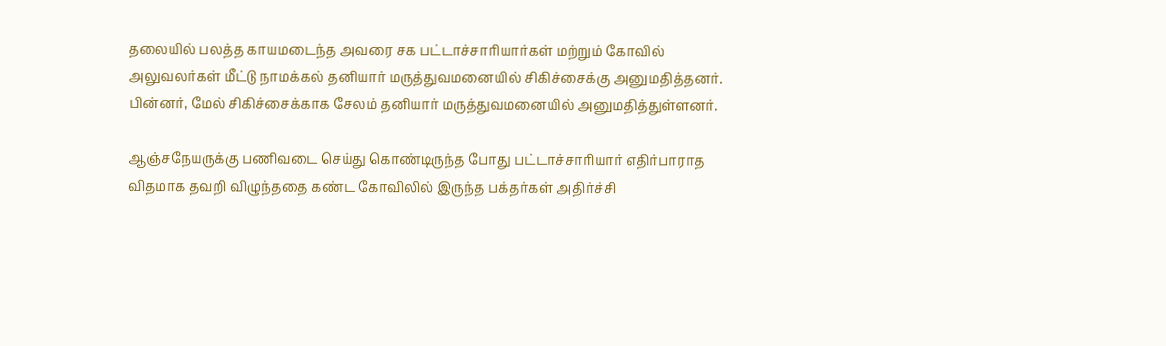தலையில் பலத்த காயமடைந்த அவரை சக பட்டாச்சாரியார்கள் மற்றும் கோவில் அலுவலர்கள் மீட்டு நாமக்கல் தனியார் மருத்துவமனையில் சிகிச்சைக்கு அனுமதித்தனர். பின்னர், மேல் சிகிச்சைக்காக சேலம் தனியார் மருத்துவமனையில் அனுமதித்துள்ளனர்.

ஆஞ்சநேயருக்கு பணிவடை செய்து கொண்டிருந்த போது பட்டாச்சாரியார் எதிர்பாராத விதமாக தவறி விழுந்ததை கண்ட கோவிலில் இருந்த பக்தர்கள் அதிர்ச்சி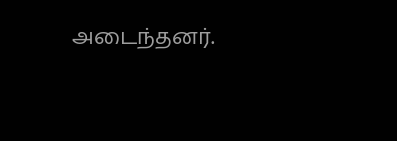அடைந்தனர்.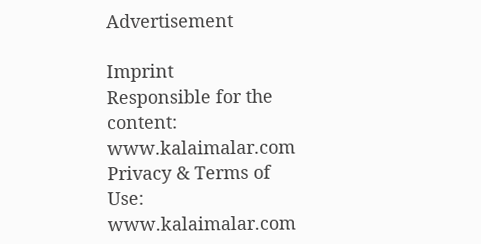Advertisement

Imprint
Responsible for the content:
www.kalaimalar.com
Privacy & Terms of Use:
www.kalaimalar.com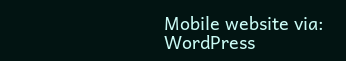Mobile website via:
WordPress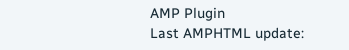AMP Plugin
Last AMPHTML update: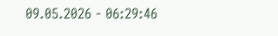09.05.2026 - 06:29:46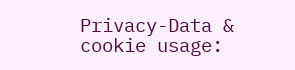Privacy-Data & cookie usage: